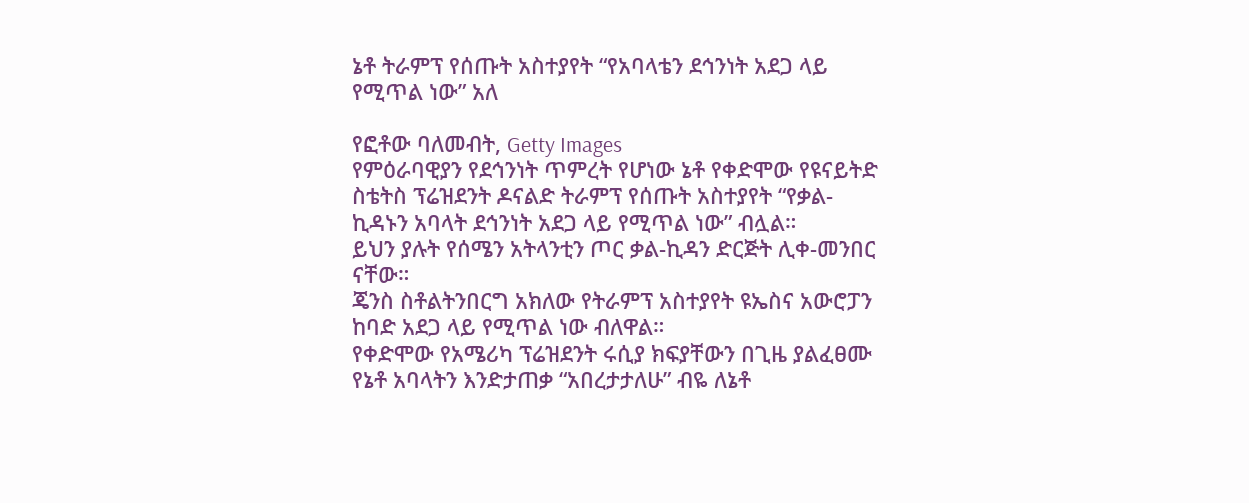ኔቶ ትራምፕ የሰጡት አስተያየት “የአባላቴን ደኅንነት አደጋ ላይ የሚጥል ነው” አለ

የፎቶው ባለመብት, Getty Images
የምዕራባዊያን የደኅንነት ጥምረት የሆነው ኔቶ የቀድሞው የዩናይትድ ስቴትስ ፕሬዝደንት ዶናልድ ትራምፕ የሰጡት አስተያየት “የቃል-ኪዳኑን አባላት ደኅንነት አደጋ ላይ የሚጥል ነው” ብሏል።
ይህን ያሉት የሰሜን አትላንቲን ጦር ቃል-ኪዳን ድርጅት ሊቀ-መንበር ናቸው።
ጄንስ ስቶልትንበርግ አክለው የትራምፕ አስተያየት ዩኤስና አውሮፓን ከባድ አደጋ ላይ የሚጥል ነው ብለዋል።
የቀድሞው የአሜሪካ ፕሬዝደንት ሩሲያ ክፍያቸውን በጊዜ ያልፈፀሙ የኔቶ አባላትን እንድታጠቃ “አበረታታለሁ” ብዬ ለኔቶ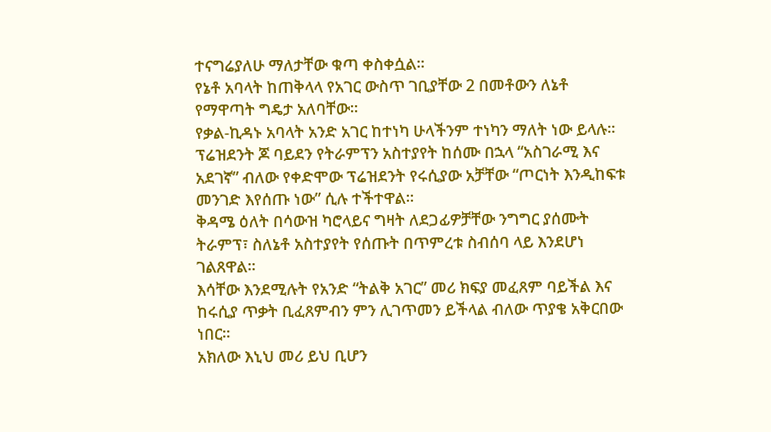ተናግሬያለሁ ማለታቸው ቁጣ ቀስቀሷል።
የኔቶ አባላት ከጠቅላላ የአገር ውስጥ ገቢያቸው 2 በመቶውን ለኔቶ የማዋጣት ግዴታ አለባቸው።
የቃል-ኪዳኑ አባላት አንድ አገር ከተነካ ሁላችንም ተነካን ማለት ነው ይላሉ።
ፕሬዝደንት ጆ ባይደን የትራምፕን አስተያየት ከሰሙ በኋላ “አስገራሚ እና አደገኛ” ብለው የቀድሞው ፕሬዝደንት የሩሲያው አቻቸው “ጦርነት እንዲከፍቱ መንገድ እየሰጡ ነው” ሲሉ ተችተዋል።
ቅዳሜ ዕለት በሳውዝ ካሮላይና ግዛት ለደጋፊዎቻቸው ንግግር ያሰሙት ትራምፕ፣ ስለኔቶ አስተያየት የሰጡት በጥምረቱ ስብሰባ ላይ እንደሆነ ገልጸዋል።
እሳቸው እንደሚሉት የአንድ “ትልቅ አገር” መሪ ክፍያ መፈጸም ባይችል እና ከሩሲያ ጥቃት ቢፈጸምብን ምን ሊገጥመን ይችላል ብለው ጥያቄ አቅርበው ነበር።
አክለው እኒህ መሪ ይህ ቢሆን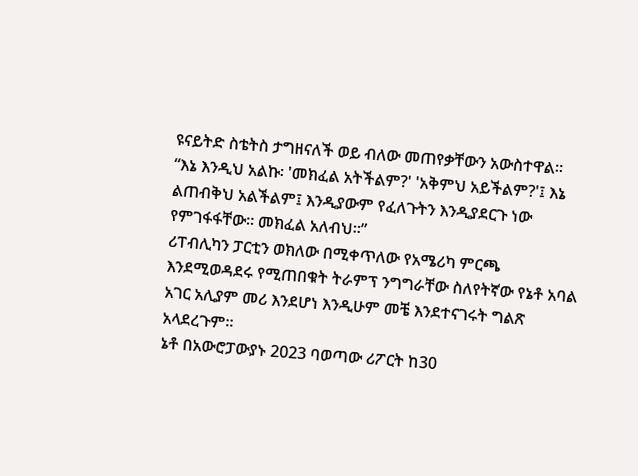ዩናይትድ ስቴትስ ታግዘናለች ወይ ብለው መጠየቃቸውን አውስተዋል።
“እኔ እንዲህ አልኩ፡ 'መክፈል አትችልም?' 'አቅምህ አይችልም?'፤ እኔ ልጠብቅህ አልችልም፤ እንዲያውም የፈለጉትን እንዲያደርጉ ነው የምገፋፋቸው። መክፈል አለብህ።”
ሪፐብሊካን ፓርቲን ወክለው በሚቀጥለው የአሜሪካ ምርጫ እንደሚወዳደሩ የሚጠበቁት ትራምፕ ንግግራቸው ስለየትኛው የኔቶ አባል አገር አሊያም መሪ እንደሆነ እንዲሁም መቼ እንደተናገሩት ግልጽ አላደረጉም።
ኔቶ በአውሮፓውያኑ 2023 ባወጣው ሪፖርት ከ30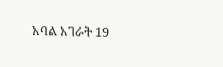አባል አገራት 19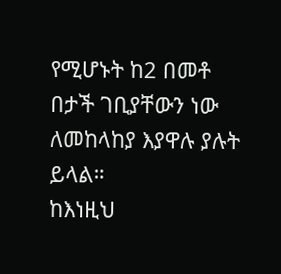የሚሆኑት ከ2 በመቶ በታች ገቢያቸውን ነው ለመከላከያ እያዋሉ ያሉት ይላል።
ከእነዚህ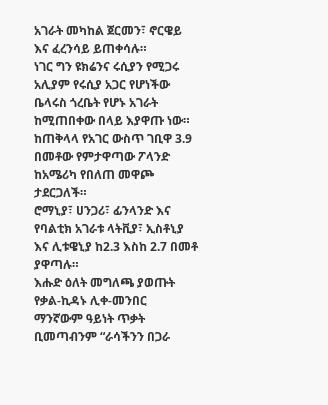አገራት መካከል ጀርመን፣ ኖርዌይ እና ፈረንሳይ ይጠቀሳሉ።
ነገር ግን ዩክሬንና ሩሲያን የሚጋሩ አሊያም የሩሲያ አጋር የሆነችው ቤላሩስ ጎረቤት የሆኑ አገራት ከሚጠበቀው በላይ እያዋጡ ነው።
ከጠቅላላ የአገር ውስጥ ገቢዋ 3.9 በመቶው የምታዋጣው ፖላንድ ከአሜሪካ የበለጠ መዋጮ ታደርጋለች።
ሮማኒያ፣ ሀንጋሪ፣ ፊንላንድ እና የባልቲክ አገራቱ ላትቪያ፣ ኢስቶኒያ እና ሊቱዌኒያ ከ2.3 እስከ 2.7 በመቶ ያዋጣሉ።
እሑድ ዕለት መግለጫ ያወጡት የቃል-ኪዳኑ ሊቀ-መንበር ማንኛውም ዓይነት ጥቃት ቢመጣብንም “ራሳችንን በጋራ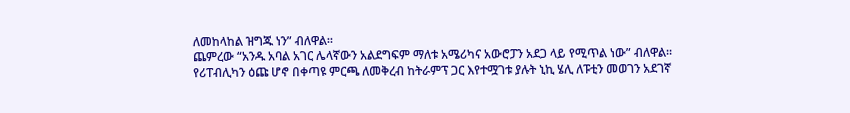ለመከላከል ዝግጁ ነን” ብለዋል።
ጨምረው “አንዱ አባል አገር ሌላኛውን አልደግፍም ማለቱ አሜሪካና አውሮፓን አደጋ ላይ የሚጥል ነው” ብለዋል።
የሪፐብሊካን ዕጩ ሆኖ በቀጣዩ ምርጫ ለመቅረብ ከትራምፕ ጋር እየተሟገቱ ያሉት ኒኪ ሄሊ ለፑቲን መወገን አደገኛ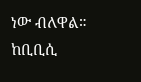ነው ብለዋል።
ከቢቢሲ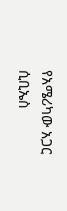የአሜሪካው አጋር ሲቢኤስ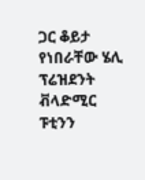ጋር ቆይታ የነበራቸው ሄሊ ፕሬዝደንት ቭላድሚር ፑቲንን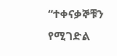“ተቀናቃኞቹን የሚገድል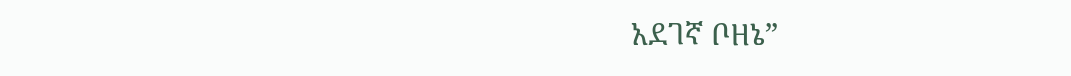አደገኛ ቦዘኔ”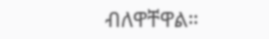ብለዋቸዋል።